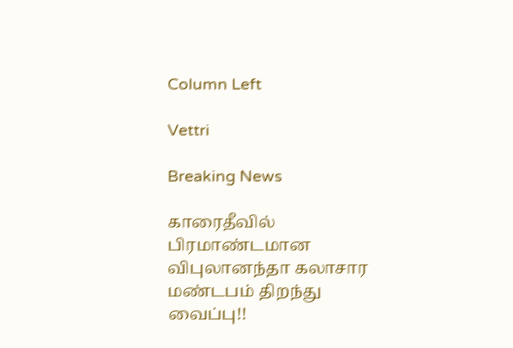Column Left

Vettri

Breaking News

காரைதீவில் பிரமாண்டமான விபுலானந்தா கலாசார மண்டபம் திறந்து வைப்பு!!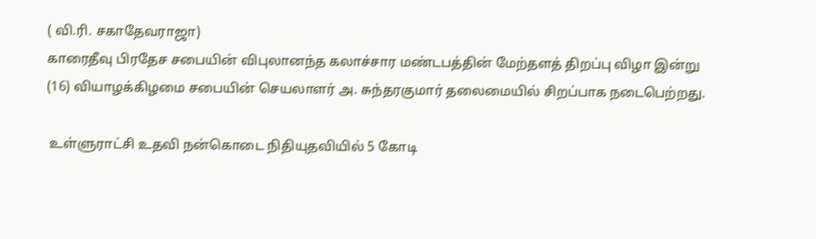( வி.ரி. சகாதேவராஜா)
காரைதீவு பிரதேச சபையின் விபுலானந்த கலாச்சார மண்டபத்தின் மேற்தளத் திறப்பு விழா இன்று (16) வியாழக்கிழமை சபையின் செயலாளர் அ. சுந்தரகுமார் தலைமையில் சிறப்பாக நடைபெற்றது.

 உள்ளுராட்சி உதவி நன்கொடை நிதியுதவியில் 5 கோடி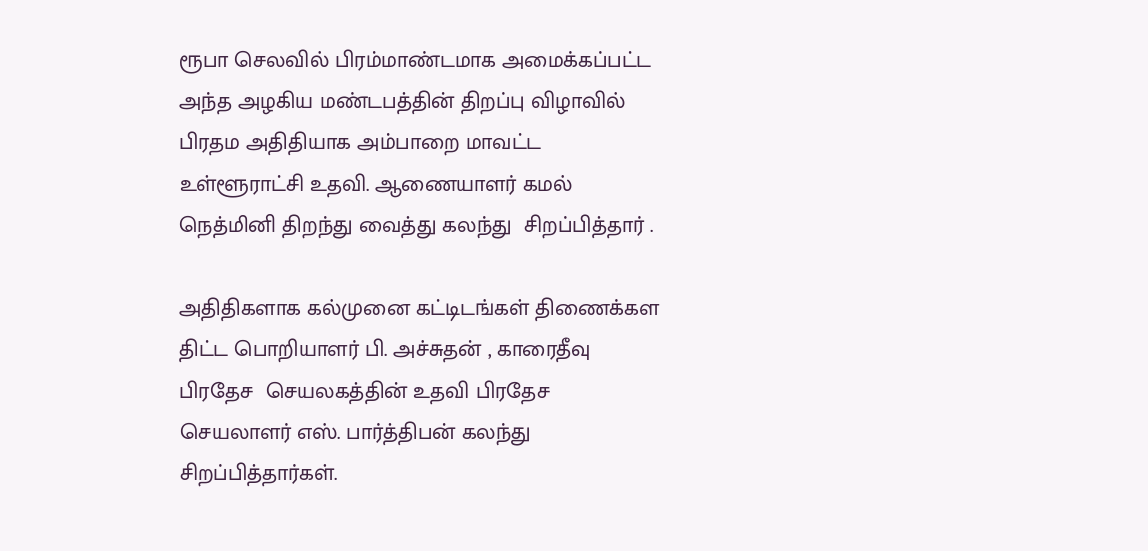ரூபா செலவில் பிரம்மாண்டமாக அமைக்கப்பட்ட அந்த அழகிய மண்டபத்தின் திறப்பு விழாவில் பிரதம அதிதியாக அம்பாறை மாவட்ட உள்ளூராட்சி உதவி. ஆணையாளர் கமல் நெத்மினி திறந்து வைத்து கலந்து  சிறப்பித்தார் .

அதிதிகளாக கல்முனை கட்டிடங்கள் திணைக்கள  திட்ட பொறியாளர் பி. அச்சுதன் , காரைதீவு பிரதேச  செயலகத்தின் உதவி பிரதேச செயலாளர் எஸ். பார்த்திபன் கலந்து சிறப்பித்தார்கள்.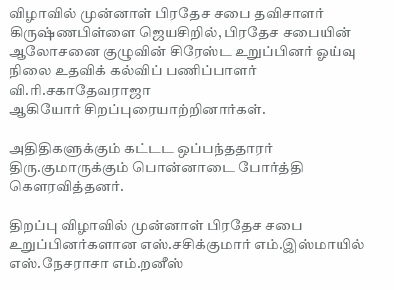விழாவில் முன்னாள் பிரதேச சபை தவிசாளர் கிருஷ்ணபிள்ளை ஜெயசிறில், பிரதேச சபையின் ஆலோசனை குழுவின் சிரேஸ்ட உறுப்பினர் ஓய்வு நிலை உதவிக் கல்விப் பணிப்பாளர் வி.ரி.சகாதேவராஜா
ஆகியோர் சிறப்புரையாற்றினார்கள்.

அதிதிகளுக்கும் கட்டட ஒப்பந்ததாரர் திரு.குமாருக்கும் பொன்னாடை போர்த்தி கௌரவித்தனர்.

திறப்பு விழாவில் முன்னாள் பிரதேச சபை உறுப்பினர்களான எஸ்.சசிக்குமார் எம்.இஸ்மாயில் எஸ்.நேசராசா எம்.றனீஸ்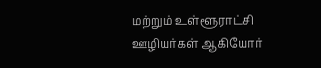மற்றும் உள்ளூராட்சி ஊழியர்கள் ஆகியோர்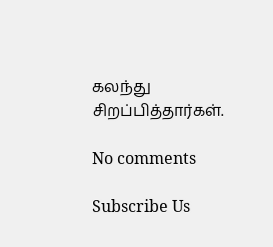கலந்து சிறப்பித்தார்கள்.

No comments

Subscribe Us